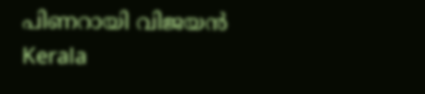പിണറായി വിജയന്‍
Kerala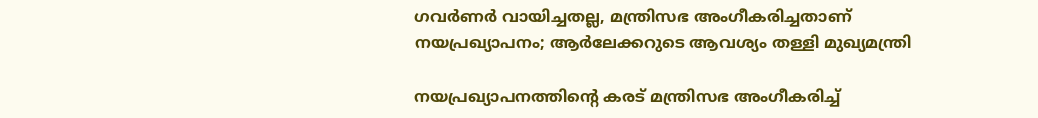ഗവര്‍ണര്‍ വായിച്ചതല്ല, മന്ത്രിസഭ അംഗീകരിച്ചതാണ് നയപ്രഖ്യാപനം; ആര്‍ലേക്കറുടെ ആവശ്യം തള്ളി മുഖ്യമന്ത്രി

നയപ്രഖ്യാപനത്തിന്റെ കരട് മന്ത്രിസഭ അംഗീകരിച്ച്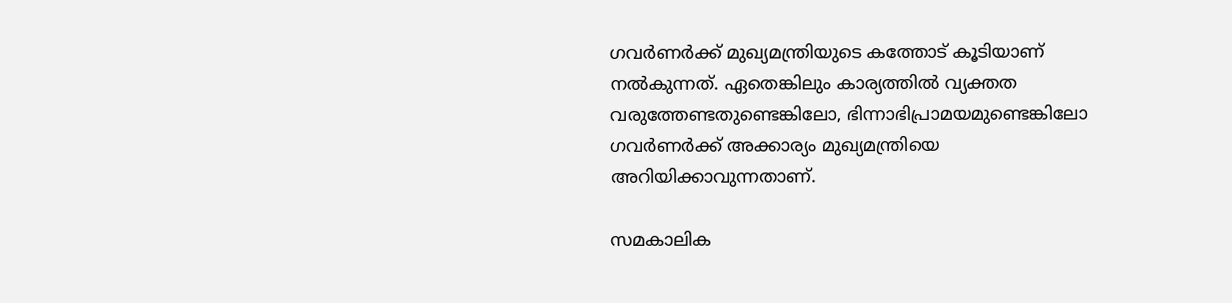ഗവര്‍ണര്‍ക്ക് മുഖ്യമന്ത്രിയുടെ കത്തോട് കൂടിയാണ് നല്‍കുന്നത്. ഏതെങ്കിലും കാര്യത്തില്‍ വ്യക്തത വരുത്തേണ്ടതുണ്ടെങ്കിലോ, ഭിന്നാഭിപ്രാമയമുണ്ടെങ്കിലോ ഗവര്‍ണര്‍ക്ക് അക്കാര്യം മുഖ്യമന്ത്രിയെ അറിയിക്കാവുന്നതാണ്.

സമകാലിക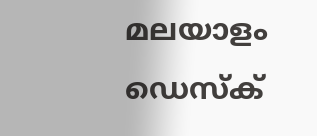മലയാളം ഡെസ്ക്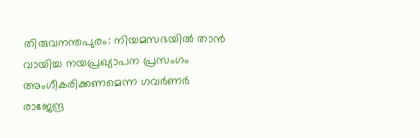തിരുവനന്തപുരം: നിയമസഭയില്‍ താന്‍ വായിച്ച നയപ്രഖ്യാപന പ്രസംഗം അംഗീകരിക്കണമെന്ന ഗവര്‍ണര്‍ രാജേന്ദ്ര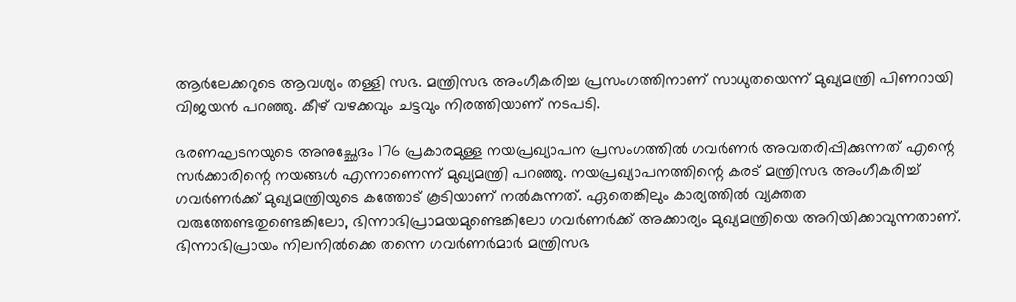ആര്‍ലേക്കറുടെ ആവശ്യം തള്ളി സഭ. മന്ത്രിസഭ അംഗീകരിച്ച പ്രസംഗത്തിനാണ് സാധുതയെന്ന് മുഖ്യമന്ത്രി പിണറായി വിജയന്‍ പറഞ്ഞു. കീഴ് വഴക്കവും ചട്ടവും നിരത്തിയാണ് നടപടി.

ഭരണഘടനയുടെ അനുച്ഛേദം 176 പ്രകാരമുള്ള നയപ്രഖ്യാപന പ്രസംഗത്തില്‍ ഗവര്‍ണര്‍ അവതരിപ്പിക്കുന്നത് എന്റെ സര്‍ക്കാരിന്റെ നയങ്ങള്‍ എന്നാണെന്ന് മുഖ്യമന്ത്രി പറഞ്ഞു. നയപ്രഖ്യാപനത്തിന്റെ കരട് മന്ത്രിസഭ അംഗീകരിച്ച് ഗവര്‍ണര്‍ക്ക് മുഖ്യമന്ത്രിയുടെ കത്തോട് കൂടിയാണ് നല്‍കുന്നത്. ഏതെങ്കിലും കാര്യത്തില്‍ വ്യക്തത വരുത്തേണ്ടതുണ്ടെങ്കിലോ, ഭിന്നാഭിപ്രാമയമുണ്ടെങ്കിലോ ഗവര്‍ണര്‍ക്ക് അക്കാര്യം മുഖ്യമന്ത്രിയെ അറിയിക്കാവുന്നതാണ്. ഭിന്നാഭിപ്രായം നിലനില്‍ക്കെ തന്നെ ഗവര്‍ണര്‍മാര്‍ മന്ത്രിസഭ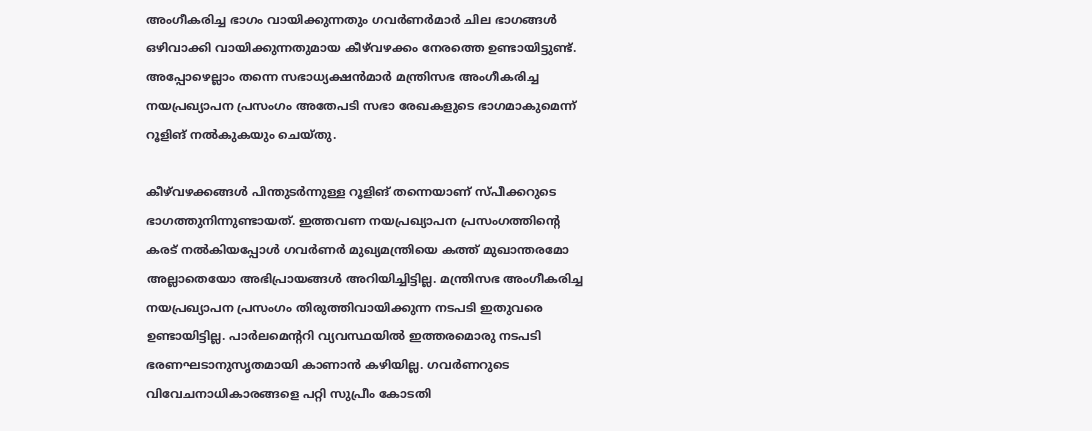അംഗീകരിച്ച ഭാഗം വായിക്കുന്നതും ഗവര്‍ണര്‍മാര്‍ ചില ഭാഗങ്ങള്‍ ഒഴിവാക്കി വായിക്കുന്നതുമായ കീഴ്‌വഴക്കം നേരത്തെ ഉണ്ടായിട്ടുണ്ട്. അപ്പോഴെല്ലാം തന്നെ സഭാധ്യക്ഷന്‍മാര്‍ മന്ത്രിസഭ അംഗീകരിച്ച നയപ്രഖ്യാപന പ്രസംഗം അതേപടി സഭാ രേഖകളുടെ ഭാഗമാകുമെന്ന് റൂളിങ് നല്‍കുകയും ചെയ്തു.

കീഴ്‌വഴക്കങ്ങള്‍ പിന്തുടര്‍ന്നുള്ള റൂളിങ് തന്നെയാണ് സ്പീക്കറുടെ ഭാഗത്തുനിന്നുണ്ടായത്. ഇത്തവണ നയപ്രഖ്യാപന പ്രസംഗത്തിന്റെ കരട് നല്‍കിയപ്പോള്‍ ഗവര്‍ണര്‍ മുഖ്യമന്ത്രിയെ കത്ത് മുഖാന്തരമോ അല്ലാതെയോ അഭിപ്രായങ്ങള്‍ അറിയിച്ചിട്ടില്ല. മന്ത്രിസഭ അംഗീകരിച്ച നയപ്രഖ്യാപന പ്രസംഗം തിരുത്തിവായിക്കുന്ന നടപടി ഇതുവരെ ഉണ്ടായിട്ടില്ല. പാര്‍ലമെന്ററി വ്യവസ്ഥയില്‍ ഇത്തരമൊരു നടപടി ഭരണഘടാനുസൃതമായി കാണാന്‍ കഴിയില്ല. ഗവര്‍ണറുടെ വിവേചനാധികാരങ്ങളെ പറ്റി സുപ്രീം കോടതി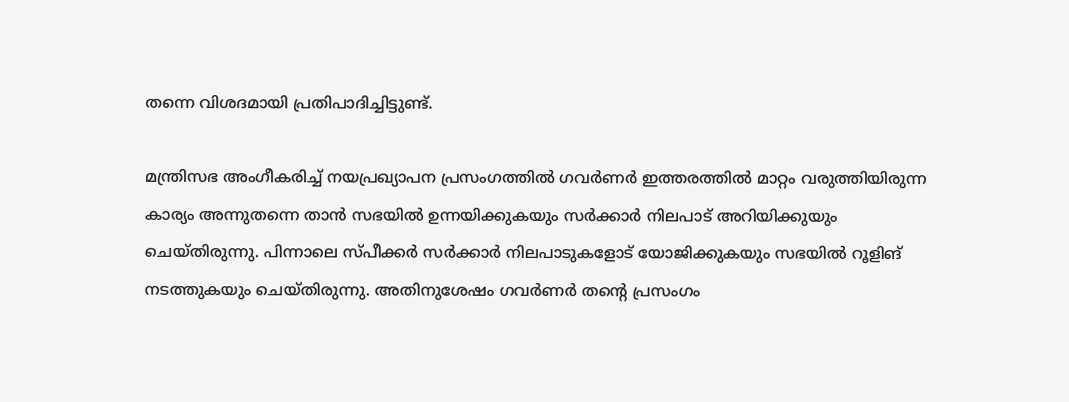തന്നെ വിശദമായി പ്രതിപാദിച്ചിട്ടുണ്ട്.

മന്ത്രിസഭ അംഗീകരിച്ച് നയപ്രഖ്യാപന പ്രസംഗത്തില്‍ ഗവര്‍ണര്‍ ഇത്തരത്തില്‍ മാറ്റം വരുത്തിയിരുന്ന കാര്യം അന്നുതന്നെ താന്‍ സഭയില്‍ ഉന്നയിക്കുകയും സര്‍ക്കാര്‍ നിലപാട് അറിയിക്കുയും ചെയ്തിരുന്നു. പിന്നാലെ സ്പീക്കര്‍ സര്‍ക്കാര്‍ നിലപാടുകളോട് യോജിക്കുകയും സഭയില്‍ റൂളിങ് നടത്തുകയും ചെയ്തിരുന്നു. അതിനുശേഷം ഗവര്‍ണര്‍ തന്റെ പ്രസംഗം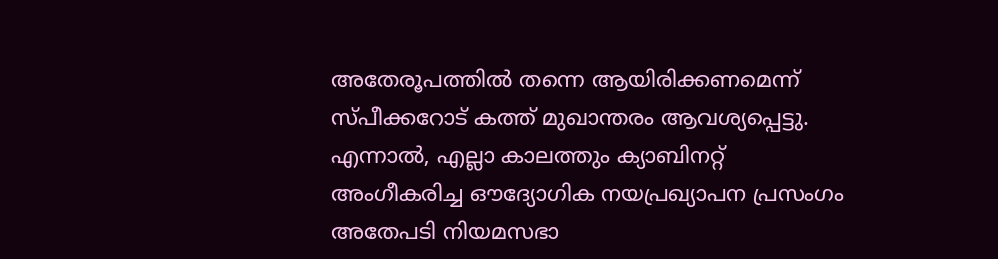അതേരൂപത്തില്‍ തന്നെ ആയിരിക്കണമെന്ന് സ്പീക്കറോട് കത്ത് മുഖാന്തരം ആവശ്യപ്പെട്ടു. എന്നാല്‍, എല്ലാ കാലത്തും ക്യാബിനറ്റ് അംഗീകരിച്ച ഔദ്യോഗിക നയപ്രഖ്യാപന പ്രസംഗം അതേപടി നിയമസഭാ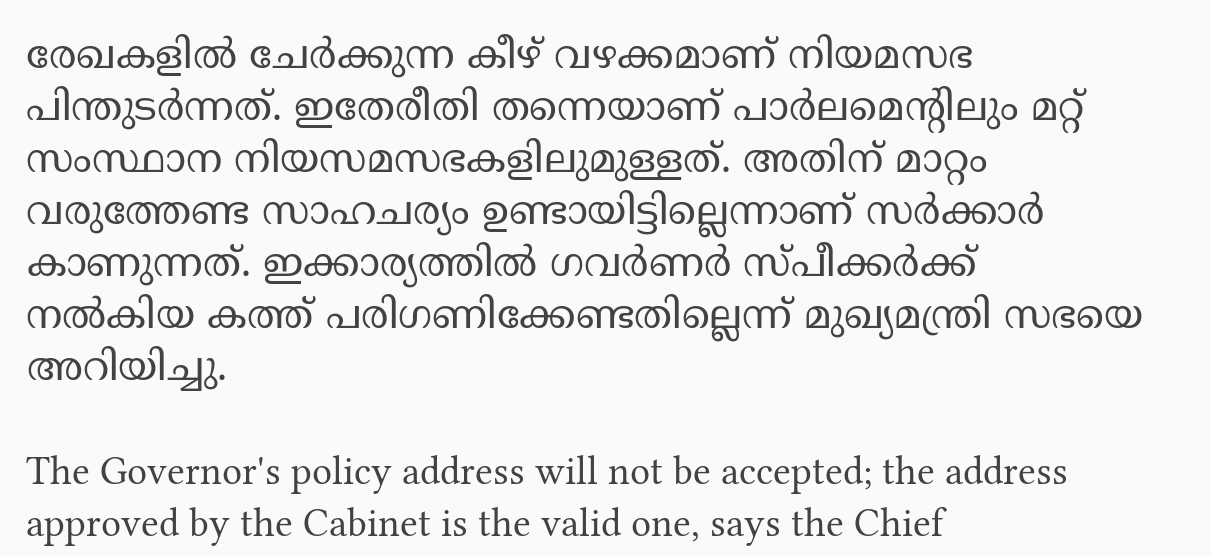രേഖകളില്‍ ചേര്‍ക്കുന്ന കീഴ് വഴക്കമാണ് നിയമസഭ പിന്തുടര്‍ന്നത്. ഇതേരീതി തന്നെയാണ് പാര്‍ലമെന്റിലും മറ്റ് സംസ്ഥാന നിയസമസഭകളിലുമുള്ളത്. അതിന് മാറ്റം വരുത്തേണ്ട സാഹചര്യം ഉണ്ടായിട്ടില്ലെന്നാണ് സര്‍ക്കാര്‍ കാണുന്നത്. ഇക്കാര്യത്തില്‍ ഗവര്‍ണര്‍ സ്പീക്കര്‍ക്ക് നല്‍കിയ കത്ത് പരിഗണിക്കേണ്ടതില്ലെന്ന് മുഖ്യമന്ത്രി സഭയെ അറിയിച്ചു.

The Governor's policy address will not be accepted; the address approved by the Cabinet is the valid one, says the Chief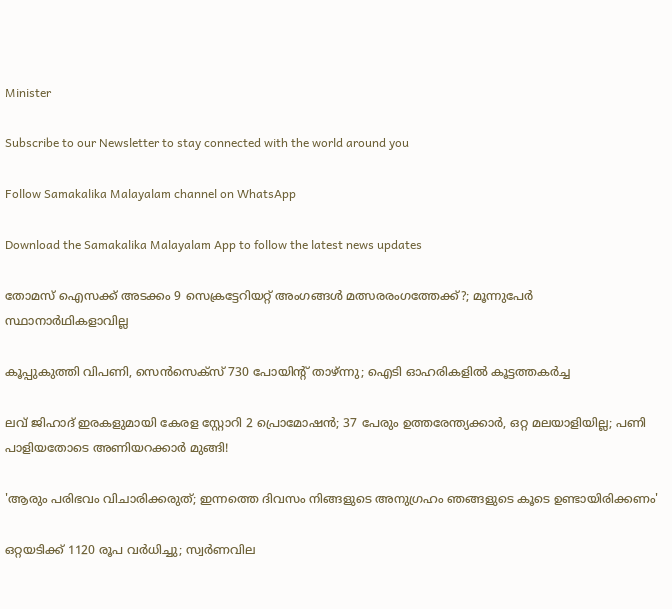Minister

Subscribe to our Newsletter to stay connected with the world around you

Follow Samakalika Malayalam channel on WhatsApp

Download the Samakalika Malayalam App to follow the latest news updates

തോമസ് ഐസക്ക് അടക്കം 9 സെക്രട്ടേറിയറ്റ് അംഗങ്ങള്‍ മത്സരരംഗത്തേക്ക്?; മൂന്നുപേര്‍ സ്ഥാനാര്‍ഥികളാവില്ല

കൂപ്പുകുത്തി വിപണി, സെന്‍സെക്‌സ് 730 പോയിന്റ് താഴ്ന്നു; ഐടി ഓഹരികളില്‍ കൂട്ടത്തകർച്ച

ലവ് ജിഹാദ് ഇരകളുമായി കേരള സ്റ്റോറി 2 പ്രൊമോഷന്‍; 37 പേരും ഉത്തരേന്ത്യക്കാര്‍, ഒറ്റ മലയാളിയില്ല; പണി പാളിയതോടെ അണിയറക്കാര്‍ മുങ്ങി!

'ആരും പരിഭവം വിചാരിക്കരുത്; ഇന്നത്തെ ദിവസം നിങ്ങളുടെ അനുഗ്രഹം ഞങ്ങളുടെ കൂടെ ഉണ്ടായിരിക്കണം'

ഒറ്റയടിക്ക് 1120 രൂപ വര്‍ധിച്ചു; സ്വര്‍ണവില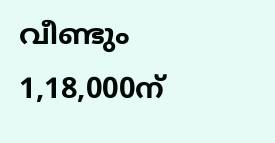വീണ്ടും 1,18,000ന്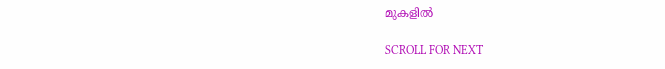മുകളില്‍

SCROLL FOR NEXT